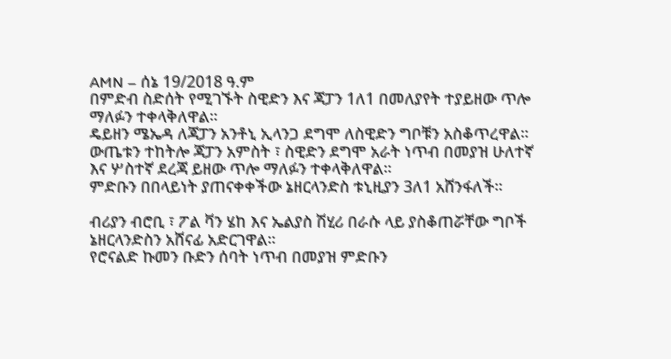AMN – ሰኔ 19/2018 ዓ.ም
በምድብ ስድሰት የሚገኙት ስዊድን እና ጃፓን 1ለ1 በመለያየት ተያይዘው ጥሎ ማለፉን ተቀላቅለዋል።
ዴይዘን ሜኤዳ ለጃፓን አንቶኒ ኢላንጋ ደግሞ ለስዊድን ግቦቹን አስቆጥረዋል።
ውጤቱን ተከትሎ ጃፓን አምስት ፣ ስዊድን ደግሞ አራት ነጥብ በመያዝ ሁለተኛ እና ሦስተኛ ደረጃ ይዘው ጥሎ ማለፉን ተቀላቅለዋል።
ምድቡን በበላይነት ያጠናቀቀችው ኔዘርላንድስ ቱኒዚያን 3ለ1 አሸንፋለች።

ብሪያን ብሮቢ ፣ ፖል ቫን ሄከ እና ኤልያስ ሽሂሪ በራሱ ላይ ያስቆጠሯቸው ግቦች ኔዘርላንድስን አሸናፊ አድርገዋል።
የሮናልድ ኩመን ቡድን ሰባት ነጥብ በመያዝ ምድቡን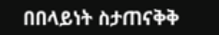በበላይነት ስታጠናቅቅ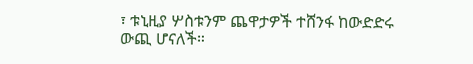፣ ቱኒዚያ ሦስቱንም ጨዋታዎች ተሸንፋ ከውድድሩ ውጪ ሆናለች።